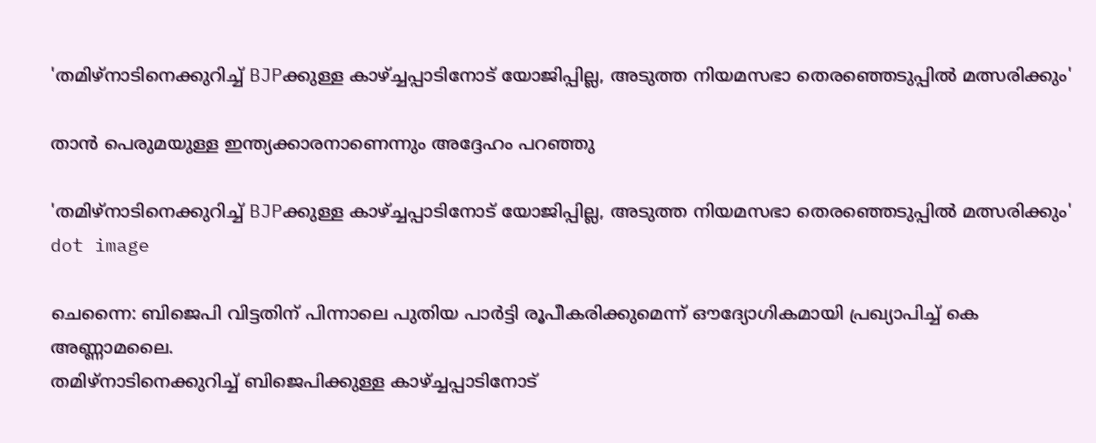'തമിഴ്‌നാടിനെക്കുറിച്ച് BJPക്കുള്ള കാഴ്ച്ചപ്പാടിനോട് യോജിപ്പില്ല, അടുത്ത നിയമസഭാ തെരഞ്ഞെടുപ്പിൽ മത്സരിക്കും'

താന്‍ പെരുമയുള്ള ഇന്ത്യക്കാരനാണെന്നും അദ്ദേഹം പറഞ്ഞു

'തമിഴ്‌നാടിനെക്കുറിച്ച് BJPക്കുള്ള കാഴ്ച്ചപ്പാടിനോട് യോജിപ്പില്ല, അടുത്ത നിയമസഭാ തെരഞ്ഞെടുപ്പിൽ മത്സരിക്കും'
dot image

ചെന്നൈ: ബിജെപി വിട്ടതിന് പിന്നാലെ പുതിയ പാര്‍ട്ടി രൂപീകരിക്കുമെന്ന് ഔദ്യോഗികമായി പ്രഖ്യാപിച്ച് കെ അണ്ണാമലൈ.
തമിഴ്‌നാടിനെക്കുറിച്ച് ബിജെപിക്കുള്ള കാഴ്ച്ചപ്പാടിനോട്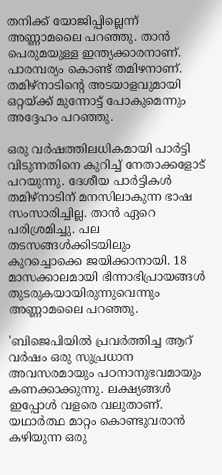തനിക്ക് യോജിപ്പില്ലെന്ന് അണ്ണാമലൈ പറഞ്ഞു. താന്‍ പെരുമയുള്ള ഇന്ത്യക്കാരനാണ്. പാരമ്പര്യം കൊണ്ട് തമിഴനാണ്. തമിഴ്‌നാടിന്റെ അടയാളവുമായി ഒറ്റയ്ക്ക് മുന്നോട്ട്‌ പോകുമെന്നും അദ്ദേഹം പറഞ്ഞു.

ഒരു വര്‍ഷത്തിലധികമായി പാര്‍ട്ടി വിടുന്നതിനെ കുറിച്ച് നേതാക്കളോട് പറയുന്നു. ദേശീയ പാര്‍ട്ടികള്‍ തമിഴ്‌നാടിന് മനസിലാകുന്ന ഭാഷ സംസാരിച്ചില്ല. താന്‍ ഏറെ പരിശ്രമിച്ചു. പല തടസങ്ങള്‍ക്കിടയിലും കുറച്ചൊക്കെ ജയിക്കാനായി. 18 മാസക്കാലമായി ഭിന്നാഭിപ്രായങ്ങള്‍ തുടരുകയായിരുന്നുവെന്നും അണ്ണാമലൈ പറഞ്ഞു.

'ബിജെപിയില്‍ പ്രവര്‍ത്തിച്ച ആറ് വര്‍ഷം ഒരു സുപ്രധാന അവസരമായും പഠനാനുഭവമായും കണക്കാക്കുന്നു. ലക്ഷ്യങ്ങള്‍ ഇപ്പോള്‍ വളരെ വലുതാണ്. യഥാര്‍ത്ഥ മാറ്റം കൊണ്ടുവരാന്‍ കഴിയുന്ന ഒരു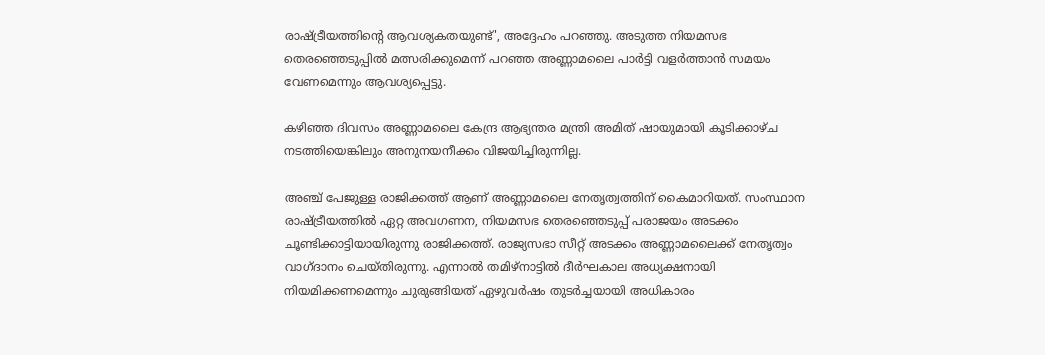രാഷ്ട്രീയത്തിന്റെ ആവശ്യകതയുണ്ട്', അദ്ദേഹം പറഞ്ഞു. അടുത്ത നിയമസഭ തെരഞ്ഞെടുപ്പില്‍ മത്സരിക്കുമെന്ന് പറഞ്ഞ അണ്ണാമലൈ പാര്‍ട്ടി വളര്‍ത്താന്‍ സമയം വേണമെന്നും ആവശ്യപ്പെട്ടു.

കഴിഞ്ഞ ദിവസം അണ്ണാമലൈ കേന്ദ്ര ആഭ്യന്തര മന്ത്രി അമിത് ഷായുമായി കൂടിക്കാഴ്ച നടത്തിയെങ്കിലും അനുനയനീക്കം വിജയിച്ചിരുന്നില്ല.

അഞ്ച് പേജുള്ള രാജിക്കത്ത് ആണ് അണ്ണാമലൈ നേതൃത്വത്തിന് കൈമാറിയത്. സംസ്ഥാന രാഷ്ട്രീയത്തില്‍ ഏറ്റ അവഗണന, നിയമസഭ തെരഞ്ഞെടുപ്പ് പരാജയം അടക്കം ചൂണ്ടിക്കാട്ടിയായിരുന്നു രാജിക്കത്ത്. രാജ്യസഭാ സീറ്റ് അടക്കം അണ്ണാമലൈക്ക് നേതൃത്വം വാഗ്ദാനം ചെയ്തിരുന്നു. എന്നാല്‍ തമിഴ്നാട്ടില്‍ ദീര്‍ഘകാല അധ്യക്ഷനായി നിയമിക്കണമെന്നും ചുരുങ്ങിയത് ഏഴുവര്‍ഷം തുടര്‍ച്ചയായി അധികാരം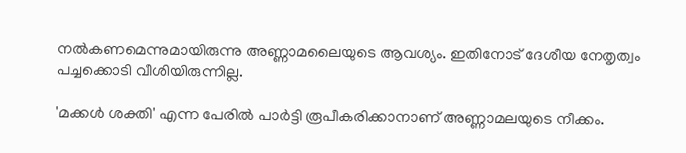നല്‍കണമെന്നുമായിരുന്നു അണ്ണാമലൈയുടെ ആവശ്യം. ഇതിനോട് ദേശീയ നേതൃത്വം പച്ചക്കൊടി വീശിയിരുന്നില്ല.

'മക്കള്‍ ശക്തി' എന്ന പേരില്‍ പാര്‍ട്ടി രൂപീകരിക്കാനാണ് അണ്ണാമലയുടെ നീക്കം.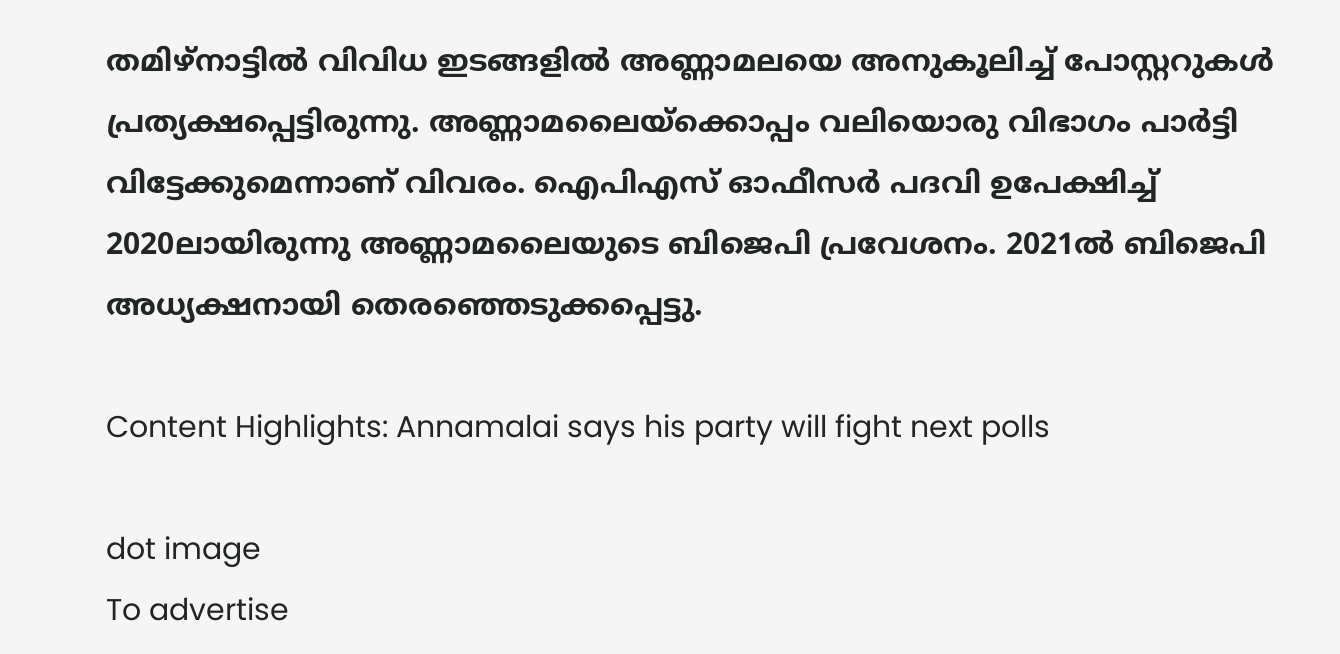തമിഴ്നാട്ടില്‍ വിവിധ ഇടങ്ങളില്‍ അണ്ണാമലയെ അനുകൂലിച്ച് പോസ്റ്ററുകള്‍ പ്രത്യക്ഷപ്പെട്ടിരുന്നു. അണ്ണാമലൈയ്ക്കൊപ്പം വലിയൊരു വിഭാഗം പാര്‍ട്ടി വിട്ടേക്കുമെന്നാണ് വിവരം. ഐപിഎസ് ഓഫീസര്‍ പദവി ഉപേക്ഷിച്ച് 2020ലായിരുന്നു അണ്ണാമലൈയുടെ ബിജെപി പ്രവേശനം. 2021ല്‍ ബിജെപി അധ്യക്ഷനായി തെരഞ്ഞെടുക്കപ്പെട്ടു.

Content Highlights: Annamalai says his party will fight next polls

dot image
To advertise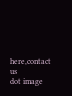here,contact us
dot image